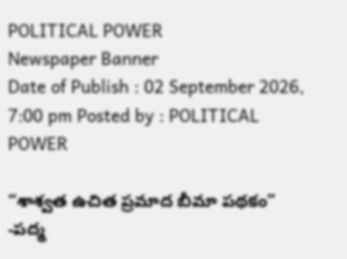POLITICAL POWER
Newspaper Banner
Date of Publish : 02 September 2026, 7:00 pm Posted by : POLITICAL POWER

“శాశ్వత ఉచిత ప్రమాద బీమా పథకం” -పద్మ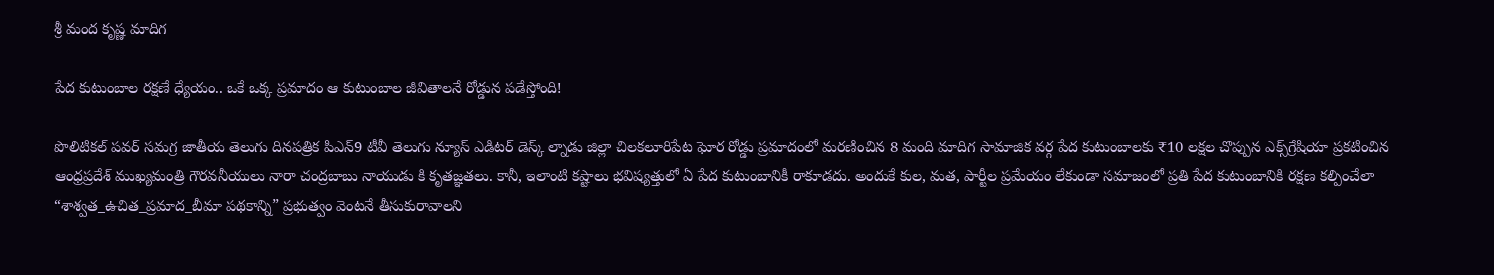శ్రీ మంద కృష్ణ మాదిగ

పేద కుటుంబాల రక్షణే ధ్యేయం.. ఒకే ఒక్క ప్రమాదం ఆ కుటుంబాల జీవితాలనే రోడ్డున పడేస్తోంది!

పొలిటికల్ పవర్ సమగ్ర జాతీయ తెలుగు దినపత్రిక పిఎన్9 టీవీ తెలుగు న్యూస్ ఎడిటర్ డెస్క్ ల్నాడు జిల్లా చిలకలూరిపేట ఘోర రోడ్డు ప్రమాదంలో మరణించిన 8 మంది మాదిగ సామాజిక వర్గ పేద కుటుంబాలకు ₹10 లక్షల చొప్పున ఎక్స్‌గ్రేషియా ప్రకటించిన ఆంధ్రప్రదేశ్ ముఖ్యమంత్రి గౌరవనీయులు నారా చంద్రబాబు నాయుడు కి కృతజ్ఞతలు. కానీ, ఇలాంటి కష్టాలు భవిష్యత్తులో ఏ పేద కుటుంబానికీ రాకూడదు. అందుకే కుల, మత, పార్టీల ప్రమేయం లేకుండా సమాజంలో ప్రతి పేద కుటుంబానికి రక్షణ కల్పించేలా “శాశ్వత_ఉచిత_ప్రమాద_బీమా పథకాన్ని” ప్రభుత్వం వెంటనే తీసుకురావాలని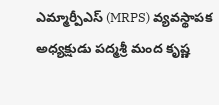ఎమ్మార్పీఎస్‌ (MRPS) వ్యవస్థాపక అధ్యక్షుడు పద్మశ్రీ మంద కృష్ణ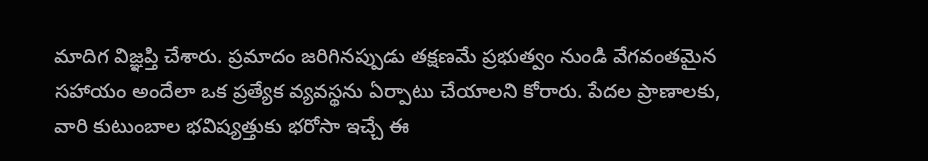మాదిగ విజ్ఞప్తి చేశారు. ప్రమాదం జరిగినప్పుడు తక్షణమే ప్రభుత్వం నుండి వేగవంతమైన సహాయం అందేలా ఒక ప్రత్యేక వ్యవస్థను ఏర్పాటు చేయాలని కోరారు. పేదల ప్రాణాలకు, వారి కుటుంబాల భవిష్యత్తుకు భరోసా ఇచ్చే ఈ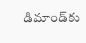డిమాండ్‌కు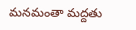మనమంతా మద్దతు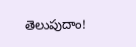తెలుపుదాం!